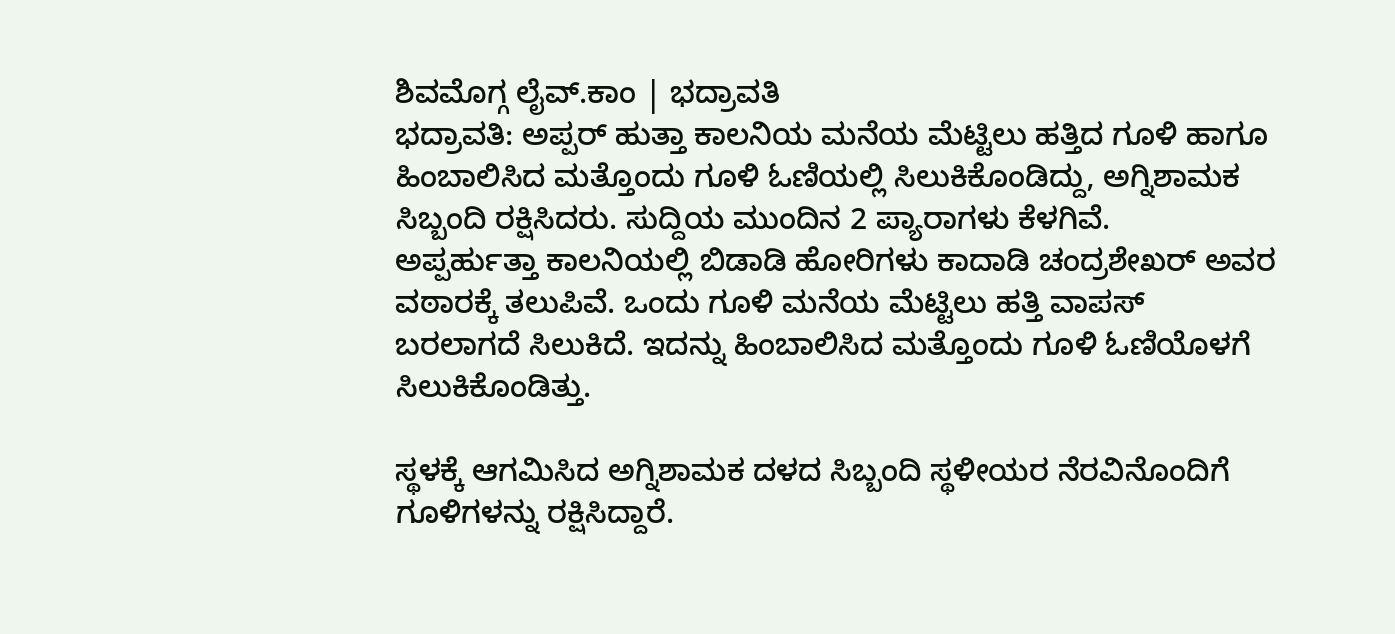ಶಿವಮೊಗ್ಗ ಲೈವ್.ಕಾಂ | ಭದ್ರಾವತಿ
ಭದ್ರಾವತಿ: ಅಪ್ಪರ್ ಹುತ್ತಾ ಕಾಲನಿಯ ಮನೆಯ ಮೆಟ್ಟಿಲು ಹತ್ತಿದ ಗೂಳಿ ಹಾಗೂ ಹಿಂಬಾಲಿಸಿದ ಮತ್ತೊಂದು ಗೂಳಿ ಓಣಿಯಲ್ಲಿ ಸಿಲುಕಿಕೊಂಡಿದ್ದು, ಅಗ್ನಿಶಾಮಕ ಸಿಬ್ಬಂದಿ ರಕ್ಷಿಸಿದರು. ಸುದ್ದಿಯ ಮುಂದಿನ 2 ಪ್ಯಾರಾಗಳು ಕೆಳಗಿವೆ.
ಅಪ್ಪರ್ಹುತ್ತಾ ಕಾಲನಿಯಲ್ಲಿ ಬಿಡಾಡಿ ಹೋರಿಗಳು ಕಾದಾಡಿ ಚಂದ್ರಶೇಖರ್ ಅವರ ವಠಾರಕ್ಕೆ ತಲುಪಿವೆ. ಒಂದು ಗೂಳಿ ಮನೆಯ ಮೆಟ್ಟಿಲು ಹತ್ತಿ ವಾಪಸ್ ಬರಲಾಗದೆ ಸಿಲುಕಿದೆ. ಇದನ್ನು ಹಿಂಬಾಲಿಸಿದ ಮತ್ತೊಂದು ಗೂಳಿ ಓಣಿಯೊಳಗೆ ಸಿಲುಕಿಕೊಂಡಿತ್ತು.

ಸ್ಥಳಕ್ಕೆ ಆಗಮಿಸಿದ ಅಗ್ನಿಶಾಮಕ ದಳದ ಸಿಬ್ಬಂದಿ ಸ್ಥಳೀಯರ ನೆರವಿನೊಂದಿಗೆ ಗೂಳಿಗಳನ್ನು ರಕ್ಷಿಸಿದ್ದಾರೆ.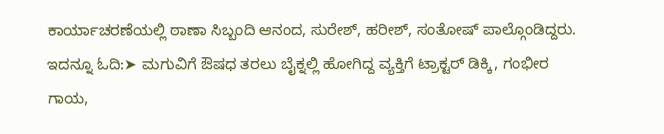ಕಾರ್ಯಾಚರಣೆಯಲ್ಲಿ ಠಾಣಾ ಸಿಬ್ಬಂದಿ ಆನಂದ, ಸುರೇಶ್, ಹರೀಶ್, ಸಂತೋಷ್ ಪಾಲ್ಗೊಂಡಿದ್ದರು.
ಇದನ್ನೂ ಓದಿ:➤ ಮಗುವಿಗೆ ಔಷಧ ತರಲು ಬೈಕ್ನಲ್ಲಿ ಹೋಗಿದ್ದ ವ್ಯಕ್ತಿಗೆ ಟ್ರಾಕ್ಟರ್ ಡಿಕ್ಕಿ, ಗಂಭೀರ ಗಾಯ,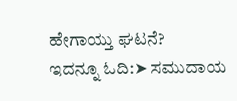ಹೇಗಾಯ್ತು ಘಟನೆ?
ಇದನ್ನೂ ಓದಿ:➤ ಸಮುದಾಯ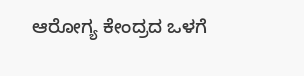ಆರೋಗ್ಯ ಕೇಂದ್ರದ ಒಳಗೆ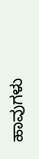ಹಾವುಗಳು